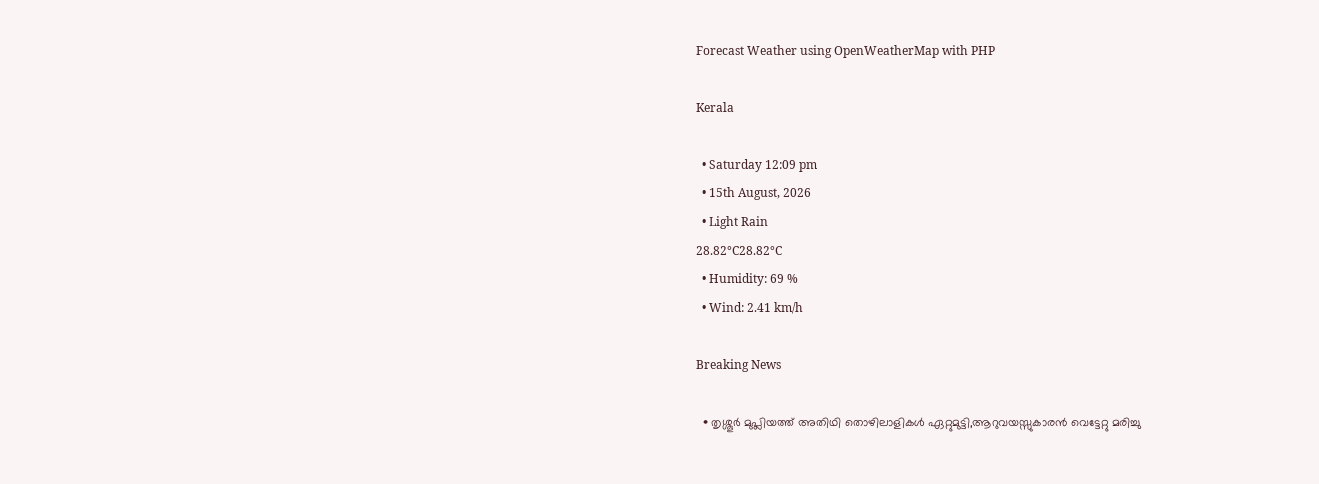Forecast Weather using OpenWeatherMap with PHP

Kerala

  • Saturday 12:09 pm
  • 15th August, 2026
  • Light Rain
28.82°C28.82°C
  • Humidity: 69 %
  • Wind: 2.41 km/h

Breaking News

  • തൃശ്ശൂർ മുപ്ലിയത്ത് അതിഥി തൊഴിലാളികൾ ഏറ്റുമുട്ടി,ആറുവയസ്സുകാരൻ വെട്ടേറ്റു മരിച്ചു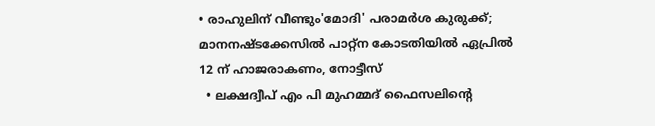• രാഹുലിന് വീണ്ടും'മോദി' പരാമര്‍ശ കുരുക്ക്; മാനനഷ്ടക്കേസിൽ പാറ്റ്ന കോടതിയിൽ ഏപ്രിൽ 12 ന് ഹാജരാകണം, നോട്ടീസ്
  • ലക്ഷദ്വീപ് എം പി മുഹമ്മദ് ഫൈസലിൻ്റെ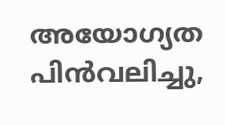അയോഗ്യത പിൻവലിച്ചു,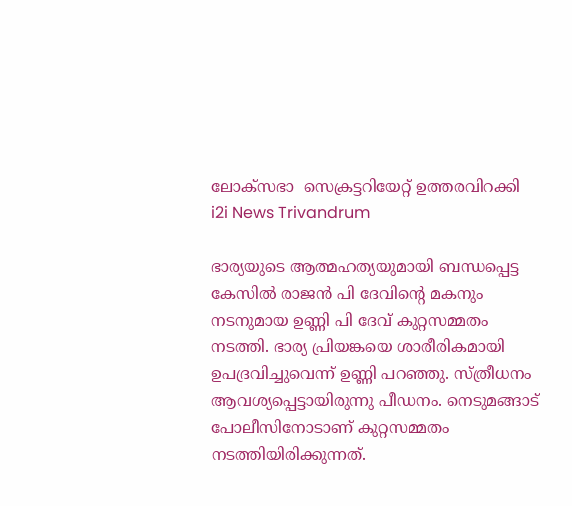ലോക്സഭാ  സെക്രട്ടറിയേറ്റ് ഉത്തരവിറക്കി
i2i News Trivandrum

ഭാര്യയുടെ ആത്മഹത്യയുമായി ബന്ധപ്പെട്ട കേസിൽ രാജൻ പി ദേവിന്റെ മകനും നടനുമായ ഉണ്ണി പി ദേവ് കുറ്റസമ്മതം നടത്തി. ഭാര്യ പ്രിയങ്കയെ ശാരീരികമായി ഉപദ്രവിച്ചുവെന്ന് ഉണ്ണി പറഞ്ഞു. സ്ത്രീധനം ആവശ്യപ്പെട്ടായിരുന്നു പീഡനം. നെടുമങ്ങാട് പോലീസിനോടാണ് കുറ്റസമ്മതം നടത്തിയിരിക്കുന്നത്.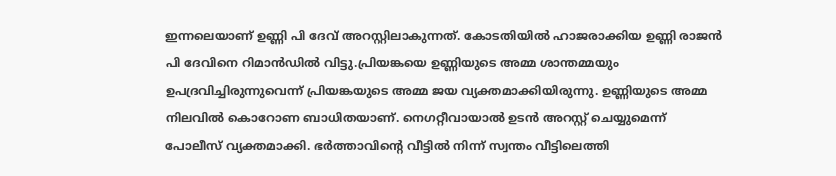ഇന്നലെയാണ് ഉണ്ണി പി ദേവ് അറസ്റ്റിലാകുന്നത്. കോടതിയിൽ ഹാജരാക്കിയ ഉണ്ണി രാജൻ പി ദേവിനെ റിമാൻഡിൽ വിട്ടു.പ്രിയങ്കയെ ഉണ്ണിയുടെ അമ്മ ശാന്തമ്മയും ഉപദ്രവിച്ചിരുന്നുവെന്ന് പ്രിയങ്കയുടെ അമ്മ ജയ വ്യക്തമാക്കിയിരുന്നു. ഉണ്ണിയുടെ അമ്മ നിലവിൽ കൊറോണ ബാധിതയാണ്. നെഗറ്റീവായാൽ ഉടൻ അറസ്റ്റ് ചെയ്യുമെന്ന് പോലീസ് വ്യക്തമാക്കി. ഭർത്താവിന്റെ വീട്ടിൽ നിന്ന് സ്വന്തം വീട്ടിലെത്തി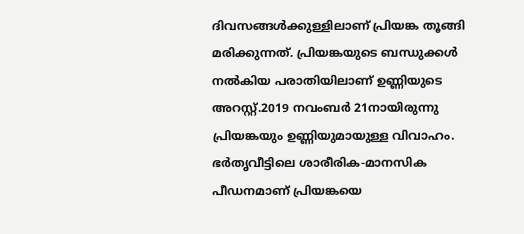ദിവസങ്ങൾക്കുള്ളിലാണ് പ്രിയങ്ക തൂങ്ങി മരിക്കുന്നത്. പ്രിയങ്കയുടെ ബന്ധുക്കൾ നൽകിയ പരാതിയിലാണ് ഉണ്ണിയുടെ അറസ്റ്റ്.2019 നവംബർ 21നായിരുന്നു പ്രിയങ്കയും ഉണ്ണിയുമായുള്ള വിവാഹം. ഭർതൃവീട്ടിലെ ശാരീരിക-മാനസിക പീഡനമാണ് പ്രിയങ്കയെ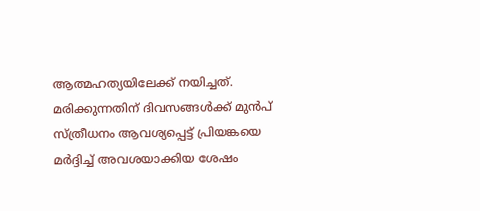ആത്മഹത്യയിലേക്ക് നയിച്ചത്. മരിക്കുന്നതിന് ദിവസങ്ങൾക്ക് മുൻപ് സ്ത്രീധനം ആവശ്യപ്പെട്ട് പ്രിയങ്കയെ മർദ്ദിച്ച് അവശയാക്കിയ ശേഷം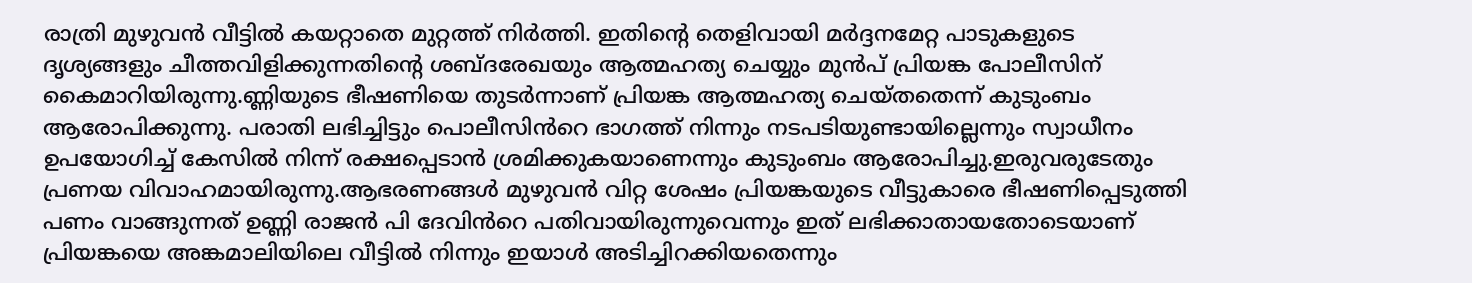രാത്രി മുഴുവൻ വീട്ടിൽ കയറ്റാതെ മുറ്റത്ത് നിർത്തി. ഇതിന്റെ തെളിവായി മർദ്ദനമേറ്റ പാടുകളുടെ ദൃശ്യങ്ങളും ചീത്തവിളിക്കുന്നതിന്റെ ശബ്ദരേഖയും ആത്മഹത്യ ചെയ്യും മുൻപ് പ്രിയങ്ക പോലീസിന് കൈമാറിയിരുന്നു.ണ്ണിയുടെ ഭീഷണിയെ തുടർന്നാണ് പ്രിയങ്ക ആത്മഹത്യ ചെയ്‌തതെന്ന് കുടുംബം ആരോപിക്കുന്നു. പരാതി ലഭിച്ചിട്ടും പൊലീസിൻറെ ഭാഗത്ത് നിന്നും നടപടിയുണ്ടായില്ലെന്നും സ്വാധീനം ഉപയോഗിച്ച് കേസിൽ നിന്ന് രക്ഷപ്പെടാൻ ശ്രമിക്കുകയാണെന്നും കുടുംബം ആരോപിച്ചു.ഇരുവരുടേതും പ്രണയ വിവാഹമായിരുന്നു.ആഭരണങ്ങൾ മുഴുവൻ വിറ്റ ശേഷം പ്രിയങ്കയുടെ വീട്ടുകാരെ ഭീഷണിപ്പെടുത്തി പണം വാങ്ങുന്നത് ഉണ്ണി രാജൻ പി ദേവിൻറെ പതിവായിരുന്നുവെന്നും ഇത് ലഭിക്കാതായതോടെയാണ് പ്രിയങ്കയെ അങ്കമാലിയിലെ വീട്ടിൽ നിന്നും ഇയാൾ അടിച്ചിറക്കിയതെന്നും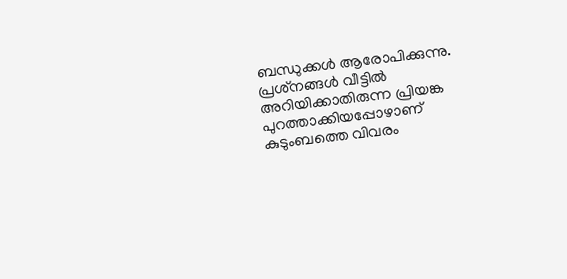ബന്ധുക്കൾ ആരോപിക്കുന്നു. പ്രശ്‌നങ്ങൾ വീട്ടിൽ അറിയിക്കാതിരുന്ന പ്രിയങ്ക പുറത്താക്കിയപ്പോഴാണ് കുടുംബത്തെ വിവരം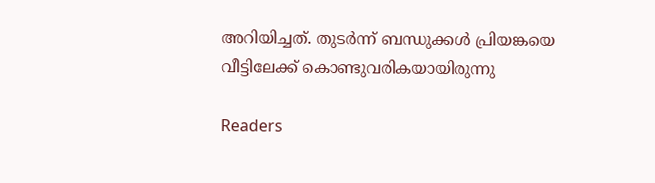അറിയിച്ചത്. തുടർന്ന് ബന്ധുക്കൾ പ്രിയങ്കയെ വീട്ടിലേക്ക് കൊണ്ടുവരികയായിരുന്നു

Readers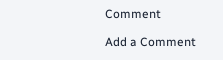Comment

Add a Comment